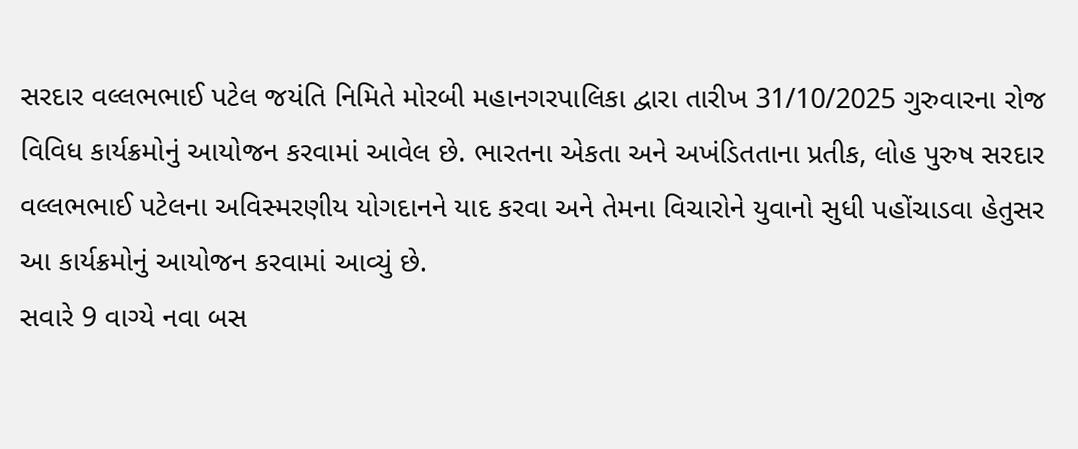સરદાર વલ્લભભાઈ પટેલ જયંતિ નિમિતે મોરબી મહાનગરપાલિકા દ્વારા તારીખ 31/10/2025 ગુરુવારના રોજ વિવિધ કાર્યક્રમોનું આયોજન કરવામાં આવેલ છે. ભારતના એકતા અને અખંડિતતાના પ્રતીક, લોહ પુરુષ સરદાર વલ્લભભાઈ પટેલના અવિસ્મરણીય યોગદાનને યાદ કરવા અને તેમના વિચારોને યુવાનો સુધી પહોંચાડવા હેતુસર આ કાર્યક્રમોનું આયોજન કરવામાં આવ્યું છે.
સવારે 9 વાગ્યે નવા બસ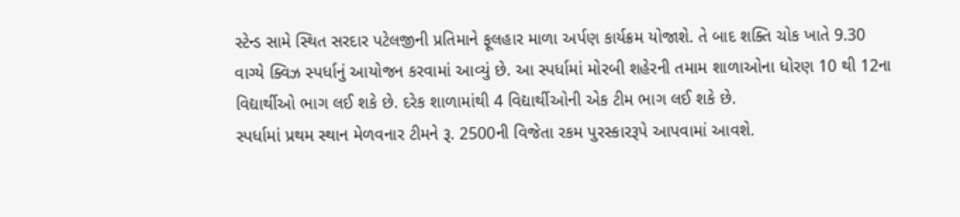સ્ટેન્ડ સામે સ્થિત સરદાર પટેલજીની પ્રતિમાને ફૂલહાર માળા અર્પણ કાર્યક્રમ યોજાશે. તે બાદ શક્તિ ચોક ખાતે 9.30 વાગ્યે ક્વિઝ સ્પર્ધાનું આયોજન કરવામાં આવ્યું છે. આ સ્પર્ધામાં મોરબી શહેરની તમામ શાળાઓના ધોરણ 10 થી 12ના વિદ્યાર્થીઓ ભાગ લઈ શકે છે. દરેક શાળામાંથી 4 વિદ્યાર્થીઓની એક ટીમ ભાગ લઈ શકે છે.
સ્પર્ધામાં પ્રથમ સ્થાન મેળવનાર ટીમને રૂ. 2500ની વિજેતા રકમ પુરસ્કારરૂપે આપવામાં આવશે.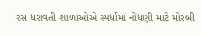રસ ધરાવતી શાળાઓએ સ્પર્ધામાં નોંધણી માટે મોરબી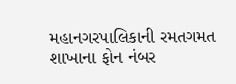મહાનગરપાલિકાની રમતગમત શાખાના ફોન નંબર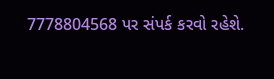7778804568 પર સંપર્ક કરવો રહેશે.